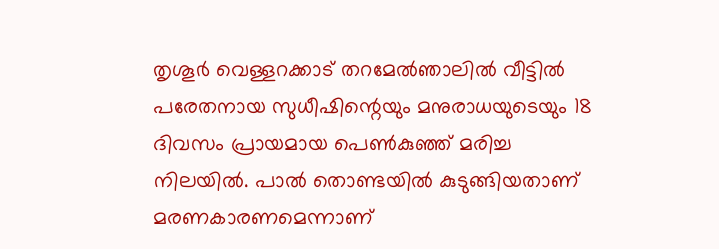തൃശൂർ വെള്ളറക്കാട് തറമേൽഞാലിൽ വീട്ടിൽ പരേതനായ സുധീഷിന്റെയും മനുരാധയുടെയും 18 ദിവസം പ്രായമായ പെൺകുഞ്ഞ് മരിച്ച നിലയിൽ. പാൽ തൊണ്ടയിൽ കുടുങ്ങിയതാണ് മരണകാരണമെന്നാണ്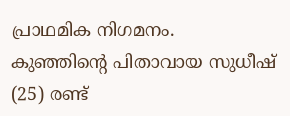പ്രാഥമിക നിഗമനം.
കുഞ്ഞിന്റെ പിതാവായ സുധീഷ് (25) രണ്ട്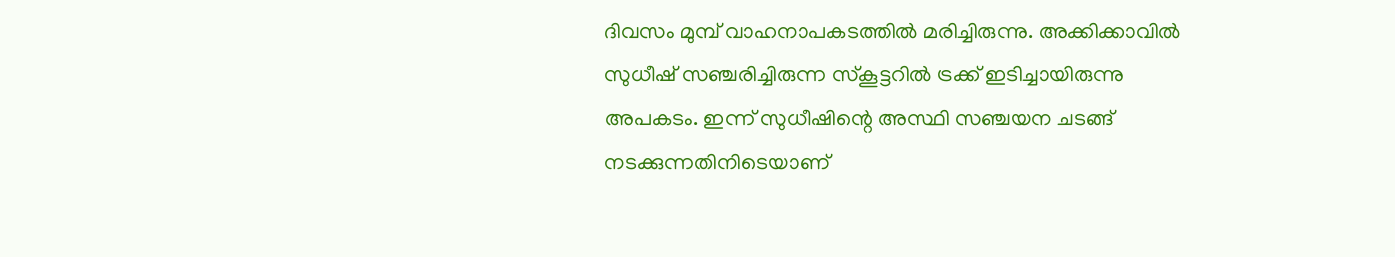ദിവസം മുമ്പ് വാഹനാപകടത്തിൽ മരിച്ചിരുന്നു. അക്കിക്കാവിൽ സുധീഷ് സഞ്ചരിച്ചിരുന്ന സ്കൂട്ടറിൽ ട്രക്ക് ഇടിച്ചായിരുന്നു അപകടം. ഇന്ന് സുധീഷിന്റെ അസ്ഥി സഞ്ചയന ചടങ്ങ് നടക്കുന്നതിനിടെയാണ്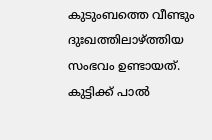കുടുംബത്തെ വീണ്ടും ദുഃഖത്തിലാഴ്ത്തിയ സംഭവം ഉണ്ടായത്.
കുട്ടിക്ക് പാൽ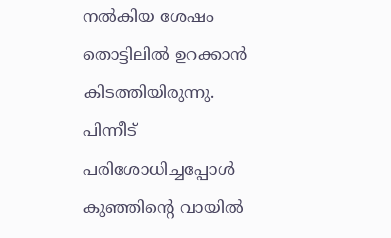നൽകിയ ശേഷം തൊട്ടിലിൽ ഉറക്കാൻ കിടത്തിയിരുന്നു. പിന്നീട് പരിശോധിച്ചപ്പോൾ കുഞ്ഞിന്റെ വായിൽ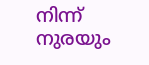നിന്ന് നുരയും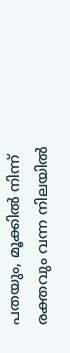പതയും, മൂക്കിൽ നിന്ന് രക്തവും വന്ന നിലയിൽ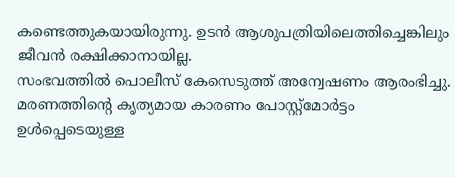കണ്ടെത്തുകയായിരുന്നു. ഉടൻ ആശുപത്രിയിലെത്തിച്ചെങ്കിലും ജീവൻ രക്ഷിക്കാനായില്ല.
സംഭവത്തിൽ പൊലീസ് കേസെടുത്ത് അന്വേഷണം ആരംഭിച്ചു. മരണത്തിന്റെ കൃത്യമായ കാരണം പോസ്റ്റ്മോർട്ടം ഉൾപ്പെടെയുള്ള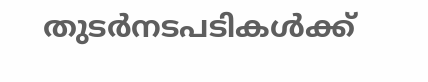തുടർനടപടികൾക്ക്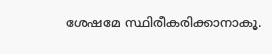ശേഷമേ സ്ഥിരീകരിക്കാനാകൂ.